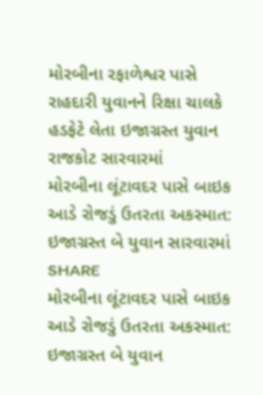મોરબીના રફાળેશ્વર પાસે રાહદારી યુવાનને રિક્ષા ચાલકે હડફેટે લેતા ઇજાગ્રસ્ત યુવાન રાજકોટ સારવારમાં
મોરબીના લૂંટાવદર પાસે બાઇક આડે રોજડું ઉતરતા અકસ્માત: ઇજાગ્રસ્ત બે યુવાન સારવારમાં
SHARE
મોરબીના લૂંટાવદર પાસે બાઇક આડે રોજડું ઉતરતા અકસ્માત: ઇજાગ્રસ્ત બે યુવાન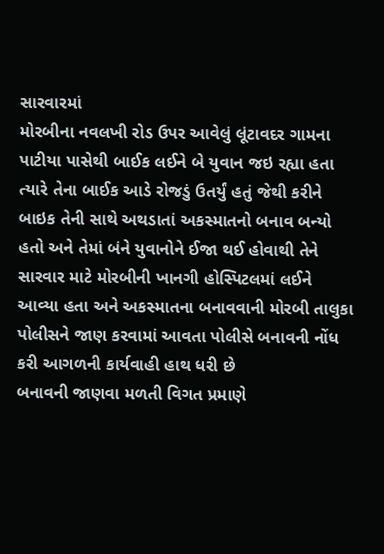સારવારમાં
મોરબીના નવલખી રોડ ઉપર આવેલું લૂંટાવદર ગામના પાટીયા પાસેથી બાઈક લઈને બે યુવાન જઇ રહ્યા હતા ત્યારે તેના બાઈક આડે રોજડું ઉતર્યું હતું જેથી કરીને બાઇક તેની સાથે અથડાતાં અકસ્માતનો બનાવ બન્યો હતો અને તેમાં બંને યુવાનોને ઈજા થઈ હોવાથી તેને સારવાર માટે મોરબીની ખાનગી હોસ્પિટલમાં લઈને આવ્યા હતા અને અકસ્માતના બનાવવાની મોરબી તાલુકા પોલીસને જાણ કરવામાં આવતા પોલીસે બનાવની નોંધ કરી આગળની કાર્યવાહી હાથ ધરી છે
બનાવની જાણવા મળતી વિગત પ્રમાણે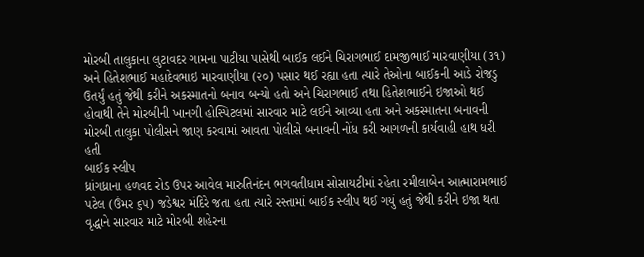મોરબી તાલુકાના લુટાવદર ગામના પાટીયા પાસેથી બાઈક લઈને ચિરાગભાઈ દામજીભાઈ મારવાણીયા (૩૧) અને હિતેશભાઈ મહાદેવભાઇ મારવાણીયા (૨૦) પસાર થઈ રહ્યા હતા ત્યારે તેઓના બાઈકની આડે રોજડુ ઉતર્યું હતું જેથી કરીને અકસ્માતનો બનાવ બન્યો હતો અને ચિરાગભાઈ તથા હિતેશભાઈને ઇજાઓ થઈ હોવાથી તેને મોરબીની ખાનગી હોસ્પિટલમાં સારવાર માટે લઈને આવ્યા હતા અને અકસ્માતના બનાવની મોરબી તાલુકા પોલીસને જાણ કરવામાં આવતા પોલીસે બનાવની નોંધ કરી આગળની કાર્યવાહી હાથ ધરી હતી
બાઈક સ્લીપ
ધ્રાંગધ્રાના હળવદ રોડ ઉપર આવેલ મારુતિનંદન ભગવતીધામ સોસાયટીમાં રહેતા રમીલાબેન આત્મારામભાઈ પટેલ (ઉંમર ૬૫) જડેશ્વર મંદિરે જતા હતા ત્યારે રસ્તામાં બાઈક સ્લીપ થઈ ગયું હતું જેથી કરીને ઇજા થતા વૃદ્ધાને સારવાર માટે મોરબી શહેરના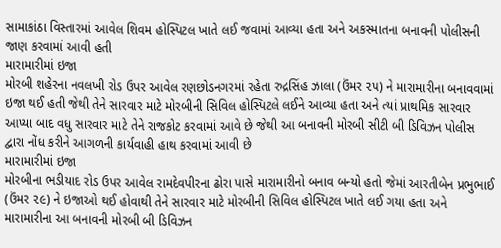સામાકાંઠા વિસ્તારમાં આવેલ શિવમ હોસ્પિટલ ખાતે લઈ જવામાં આવ્યા હતા અને અકસ્માતના બનાવની પોલીસની જાણ કરવામાં આવી હતી
મારામારીમાં ઇજા
મોરબી શહેરના નવલખી રોડ ઉપર આવેલ રણછોડનગરમાં રહેતા રુદ્રસિંહ ઝાલા (ઉંમર ૨૫) ને મારામારીના બનાવવામાં ઇજા થઈ હતી જેથી તેને સારવાર માટે મોરબીની સિવિલ હોસ્પિટલે લઈને આવ્યા હતા અને ત્યાં પ્રાથમિક સારવાર આપ્યા બાદ વધુ સારવાર માટે તેને રાજકોટ કરવામાં આવે છે જેથી આ બનાવની મોરબી સીટી બી ડિવિઝન પોલીસ દ્વારા નોંધ કરીને આગળની કાર્યવાહી હાથ કરવામાં આવી છે
મારામારીમાં ઇજા
મોરબીના ભડીયાદ રોડ ઉપર આવેલ રામદેવપીરના ઢોરા પાસે મારામારીનો બનાવ બન્યો હતો જેમાં આરતીબેન પ્રભુભાઈ (ઉંમર ૨૯) ને ઇજાઓ થઈ હોવાથી તેને સારવાર માટે મોરબીની સિવિલ હોસ્પિટલ ખાતે લઈ ગયા હતા અને મારામારીના આ બનાવની મોરબી બી ડિવિઝન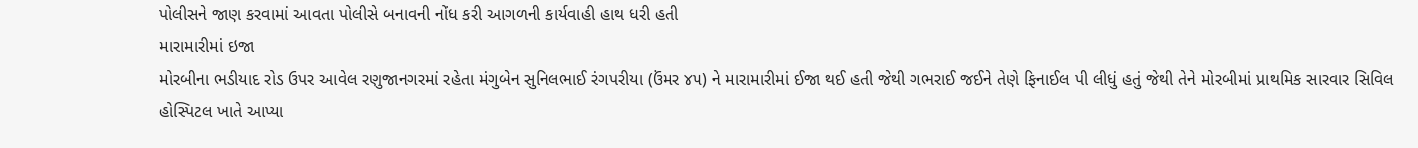પોલીસને જાણ કરવામાં આવતા પોલીસે બનાવની નોંધ કરી આગળની કાર્યવાહી હાથ ધરી હતી
મારામારીમાં ઇજા
મોરબીના ભડીયાદ રોડ ઉપર આવેલ રણુજાનગરમાં રહેતા મંગુબેન સુનિલભાઈ રંગપરીયા (ઉંમર ૪૫) ને મારામારીમાં ઈજા થઈ હતી જેથી ગભરાઈ જઈને તેણે ફિનાઈલ પી લીધું હતું જેથી તેને મોરબીમાં પ્રાથમિક સારવાર સિવિલ હોસ્પિટલ ખાતે આપ્યા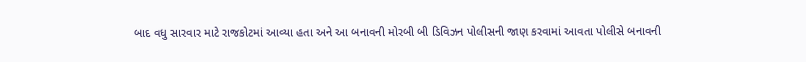બાદ વધુ સારવાર માટે રાજકોટમાં આવ્યા હતા અને આ બનાવની મોરબી બી ડિવિઝન પોલીસની જાણ કરવામાં આવતા પોલીસે બનાવની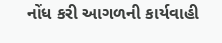નોંધ કરી આગળની કાર્યવાહી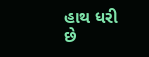હાથ ધરી છે